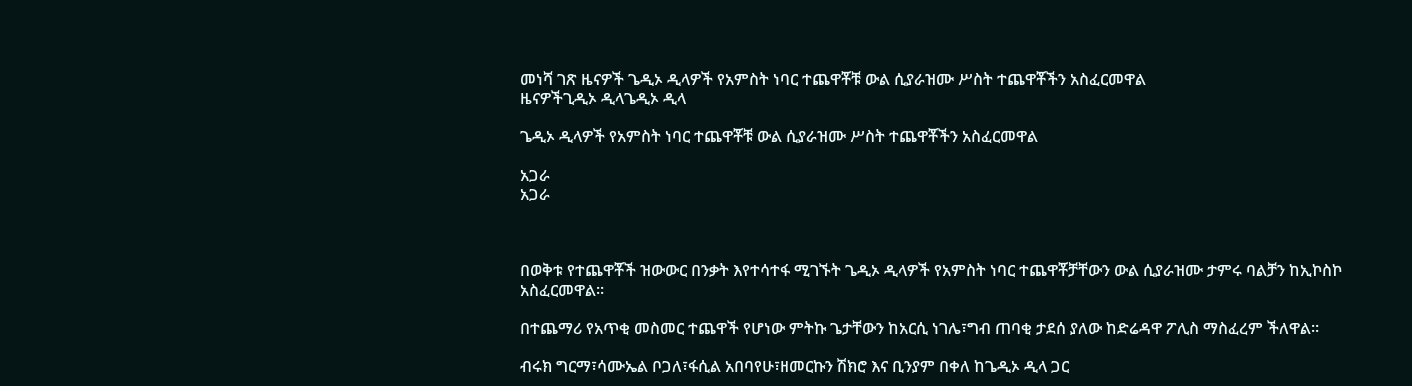መነሻ ገጽ ዜናዎች ጌዲኦ ዲላዎች የአምስት ነባር ተጨዋቾቹ ውል ሲያራዝሙ ሥስት ተጨዋቾችን አስፈርመዋል
ዜናዎችጊዲኦ ዲላጌዲኦ ዲላ

ጌዲኦ ዲላዎች የአምስት ነባር ተጨዋቾቹ ውል ሲያራዝሙ ሥስት ተጨዋቾችን አስፈርመዋል

አጋራ
አጋራ



በወቅቱ የተጨዋቾች ዝውውር በንቃት እየተሳተፋ ሚገኙት ጌዲኦ ዲላዎች የአምስት ነባር ተጨዋቾቻቸውን ውል ሲያራዝሙ ታምሩ ባልቻን ከኢኮስኮ አስፈርመዋል።

በተጨማሪ የአጥቂ መስመር ተጨዋች የሆነው ምትኩ ጌታቸውን ከአርሲ ነገሌ፣ግብ ጠባቂ ታደሰ ያለው ከድሬዳዋ ፖሊስ ማስፈረም ችለዋል።

ብሩክ ግርማ፣ሳሙኤል ቦጋለ፣ፋሲል አበባየሁ፣ዘመርኩን ሽክሮ እና ቢንያም በቀለ ከጌዲኦ ዲላ ጋር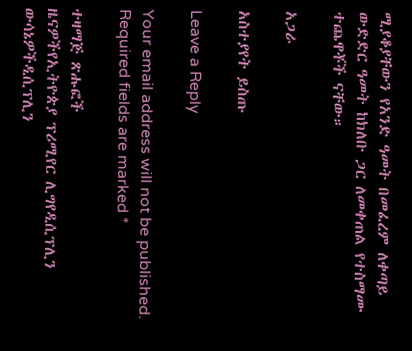ሚያቆያቸውን የአንድ ዓመት በመፈረም ለቀጣይ ውድድር ዓመት ከክለቡ ጋር ለመቀጠል የተስማሙ ተጨዋቾች ናቸው።

አጋራ

አስተያየት ይስጡ

Leave a Reply

Your email address will not be published. Required fields are marked *

ተዛማጅ ጽሑፎች
ዜናዎችየኢትዮጵያ ፕሪሚየር ሊግየዲሲፕሊን ውሳኔዎችዲሲፕሊን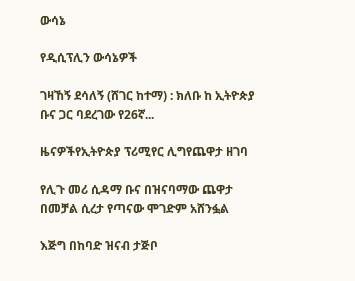ውሳኔ

የዲሲፕሊን ውሳኔዎች

ገዛኸኝ ደሳለኝ (ሸገር ከተማ) : ክለቡ ከ ኢትዮጵያ ቡና ጋር ባደረገው የ26ኛ...

ዜናዎችየኢትዮጵያ ፕሪሚየር ሊግየጨዋታ ዘገባ

የሊጉ መሪ ሲዳማ ቡና በዝናባማው ጨዋታ በመቻል ሲረታ የጣናው ሞገድም አሸንፏል

እጅግ በከባድ ዝናብ ታጅቦ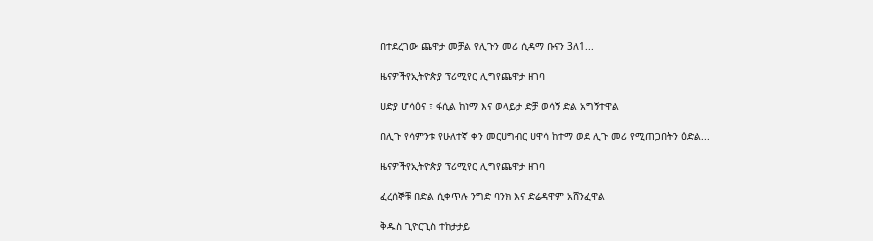በተደረገው ጨዋታ መቻል የሊጉን መሪ ሲዳማ ቡናን 3ለ1...

ዜናዎችየኢትዮጵያ ፕሪሚየር ሊግየጨዋታ ዘገባ

ሀድያ ሆሳዕና ፣ ፋሲል ከነማ እና ወላይታ ድቻ ወሳኝ ድል አግኝተዋል

በሊጉ የሳምንቱ የሁለተኛ ቀን መርሀግብር ሀዋሳ ከተማ ወደ ሊጉ መሪ የሚጠጋበትን ዕድል...

ዜናዎችየኢትዮጵያ ፕሪሚየር ሊግየጨዋታ ዘገባ

ፈረሰኞቹ በድል ሲቀጥሉ ንግድ ባንክ እና ድሬዳዋም አሸንፈዋል

ቅዱስ ጊዮርጊስ ተከታታይ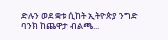ድሉን ወደ ቋቱ ሲከት ኢትዮጵያ ንግድ ባንክ ከጨዋታ ብልጫ...